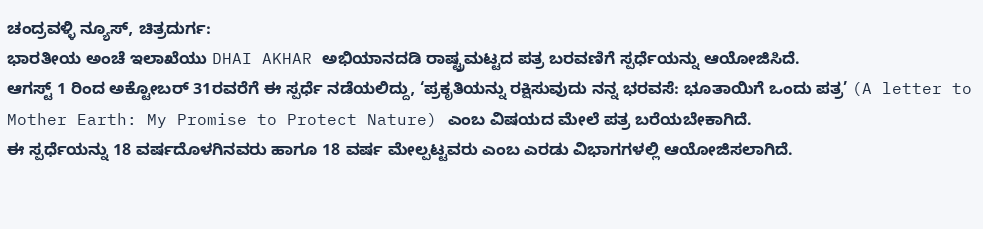ಚಂದ್ರವಳ್ಳಿ ನ್ಯೂಸ್, ಚಿತ್ರದುರ್ಗ:
ಭಾರತೀಯ ಅಂಚೆ ಇಲಾಖೆಯು DHAI AKHAR ಅಭಿಯಾನದಡಿ ರಾಷ್ಟ್ರಮಟ್ಟದ ಪತ್ರ ಬರವಣಿಗೆ ಸ್ಪರ್ಧೆಯನ್ನು ಆಯೋಜಿಸಿದೆ.
ಆಗಸ್ಟ್ 1 ರಿಂದ ಅಕ್ಟೋಬರ್ 31ರವರೆಗೆ ಈ ಸ್ಪರ್ಧೆ ನಡೆಯಲಿದ್ದು, ‘ಪ್ರಕೃತಿಯನ್ನು ರಕ್ಷಿಸುವುದು ನನ್ನ ಭರವಸೆ: ಭೂತಾಯಿಗೆ ಒಂದು ಪತ್ರ’ (A letter to Mother Earth: My Promise to Protect Nature) ಎಂಬ ವಿಷಯದ ಮೇಲೆ ಪತ್ರ ಬರೆಯಬೇಕಾಗಿದೆ.
ಈ ಸ್ಪರ್ಧೆಯನ್ನು 18 ವರ್ಷದೊಳಗಿನವರು ಹಾಗೂ 18 ವರ್ಷ ಮೇಲ್ಪಟ್ಟವರು ಎಂಬ ಎರಡು ವಿಭಾಗಗಳಲ್ಲಿ ಆಯೋಜಿಸಲಾಗಿದೆ.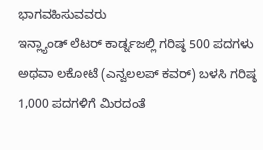ಭಾಗವಹಿಸುವವರು
ಇನ್ಲ್ಯಾಂಡ್ ಲೆಟರ್ ಕಾರ್ಡ್ನಜಲ್ಲಿ ಗರಿಷ್ಠ 500 ಪದಗಳು ಅಥವಾ ಲಕೋಟೆ (ಎನ್ವಲಲಪ್ ಕವರ್) ಬಳಸಿ ಗರಿಷ್ಠ 1,000 ಪದಗಳಿಗೆ ಮಿರದಂತೆ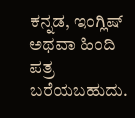ಕನ್ನಡ, ಇಂಗ್ಲಿಷ್ ಅಥವಾ ಹಿಂದಿ ಪತ್ರ ಬರೆಯಬಹುದು.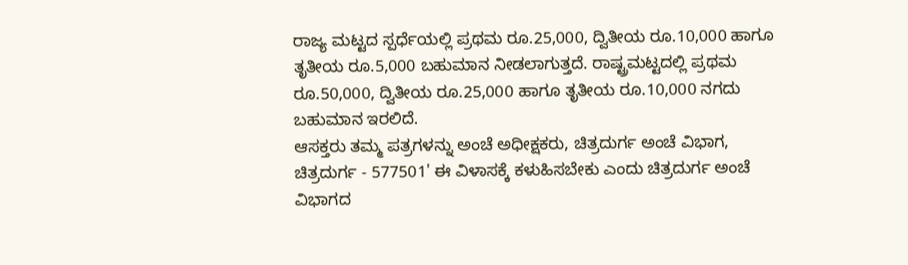ರಾಜ್ಯ ಮಟ್ಟದ ಸ್ಪರ್ಧೆಯಲ್ಲಿ ಪ್ರಥಮ ರೂ.25,000, ದ್ವಿತೀಯ ರೂ.10,000 ಹಾಗೂ ತೃತೀಯ ರೂ.5,000 ಬಹುಮಾನ ನೀಡಲಾಗುತ್ತದೆ. ರಾಷ್ಟ್ರಮಟ್ಟದಲ್ಲಿ ಪ್ರಥಮ ರೂ.50,000, ದ್ವಿತೀಯ ರೂ.25,000 ಹಾಗೂ ತೃತೀಯ ರೂ.10,000 ನಗದು ಬಹುಮಾನ ಇರಲಿದೆ.
ಆಸಕ್ತರು ತಮ್ಮ ಪತ್ರಗಳನ್ನು ಅಂಚೆ ಅಧೀಕ್ಷಕರು, ಚಿತ್ರದುರ್ಗ ಅಂಚೆ ವಿಭಾಗ, ಚಿತ್ರದುರ್ಗ - 577501' ಈ ವಿಳಾಸಕ್ಕೆ ಕಳುಹಿಸಬೇಕು ಎಂದು ಚಿತ್ರದುರ್ಗ ಅಂಚೆ ವಿಭಾಗದ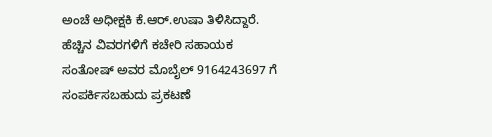ಅಂಚೆ ಅಧೀಕ್ಷಕಿ ಕೆ.ಆರ್.ಉಷಾ ತಿಳಿಸಿದ್ದಾರೆ.
ಹೆಚ್ಚಿನ ವಿವರಗಳಿಗೆ ಕಚೇರಿ ಸಹಾಯಕ ಸಂತೋಷ್ ಅವರ ಮೊಬೈಲ್ 9164243697 ಗೆ ಸಂಪರ್ಕಿಸಬಹುದು ಪ್ರಕಟಣೆ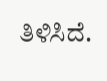ತಿಳಿಸಿದೆ.